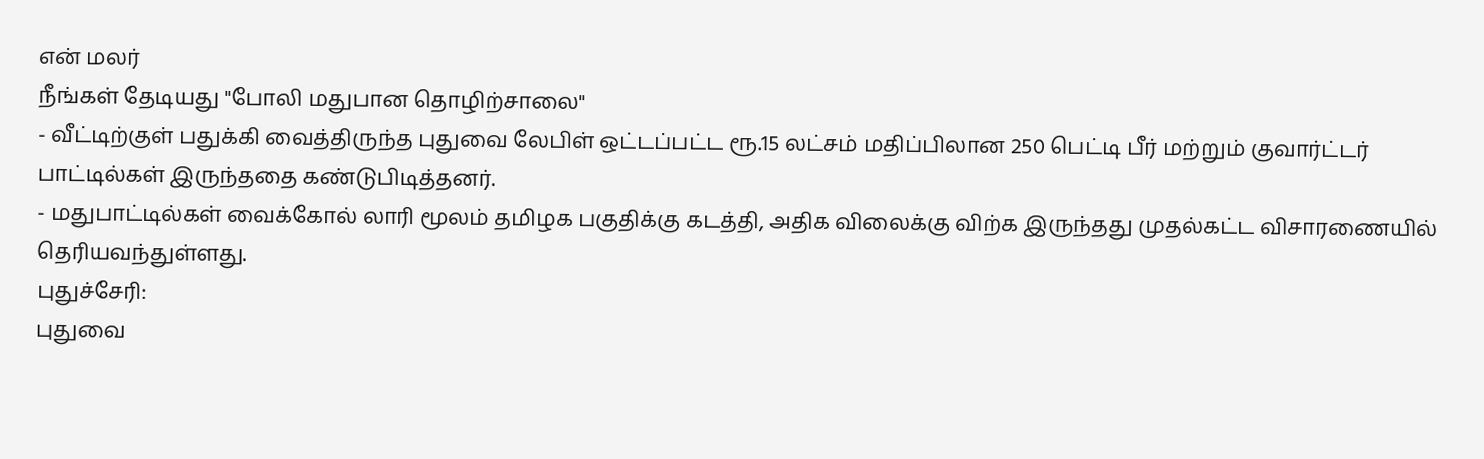என் மலர்
நீங்கள் தேடியது "போலி மதுபான தொழிற்சாலை"
- வீட்டிற்குள் பதுக்கி வைத்திருந்த புதுவை லேபிள் ஒட்டப்பட்ட ரூ.15 லட்சம் மதிப்பிலான 250 பெட்டி பீர் மற்றும் குவார்ட்டர் பாட்டில்கள் இருந்ததை கண்டுபிடித்தனர்.
- மதுபாட்டில்கள் வைக்கோல் லாரி மூலம் தமிழக பகுதிக்கு கடத்தி, அதிக விலைக்கு விற்க இருந்தது முதல்கட்ட விசாரணையில் தெரியவந்துள்ளது.
புதுச்சேரி:
புதுவை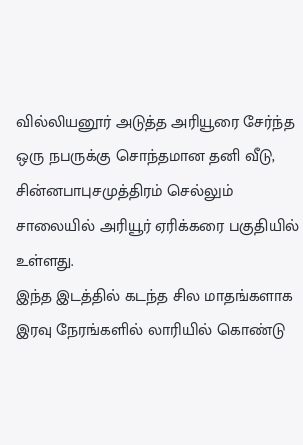வில்லியனூர் அடுத்த அரியூரை சேர்ந்த ஒரு நபருக்கு சொந்தமான தனி வீடு, சின்னபாபுசமுத்திரம் செல்லும் சாலையில் அரியூர் ஏரிக்கரை பகுதியில் உள்ளது.
இந்த இடத்தில் கடந்த சில மாதங்களாக இரவு நேரங்களில் லாரியில் கொண்டு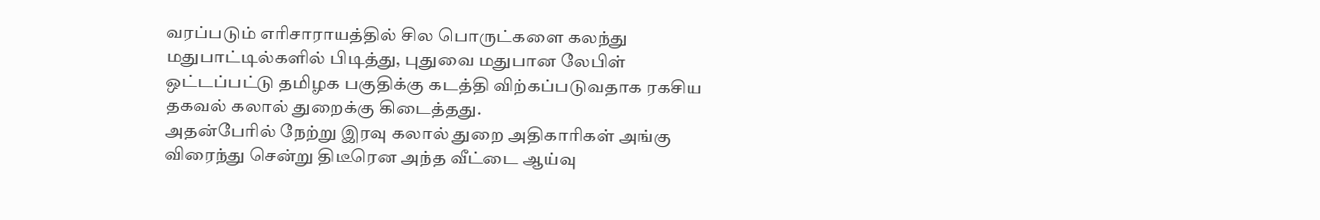வரப்படும் எரிசாராயத்தில் சில பொருட்களை கலந்து மதுபாட்டில்களில் பிடித்து, புதுவை மதுபான லேபிள் ஒட்டப்பட்டு தமிழக பகுதிக்கு கடத்தி விற்கப்படுவதாக ரகசிய தகவல் கலால் துறைக்கு கிடைத்தது.
அதன்பேரில் நேற்று இரவு கலால் துறை அதிகாரிகள் அங்கு விரைந்து சென்று திடீரென அந்த வீட்டை ஆய்வு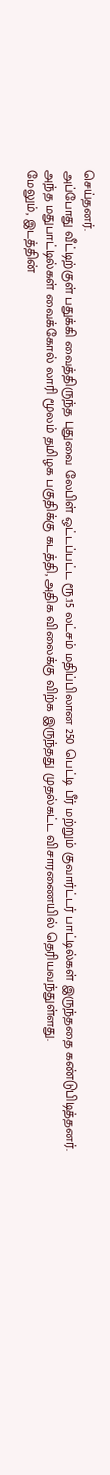செய்தனர்.
அப்போது வீட்டிற்குள் பதுக்கி வைத்திருந்த புதுவை லேபிள் ஒட்டப்பட்ட ரூ.15 லட்சம் மதிப்பிலான 250 பெட்டி பீர் மற்றும் குவார்ட்டர் பாட்டில்கள் இருந்ததை கண்டுபிடித்தனர்.
அந்த மதுபாட்டில்கள் வைக்கோல் லாரி மூலம் தமிழக பகுதிக்கு கடத்தி, அதிக விலைக்கு விற்க இருந்தது முதல்கட்ட விசாரணையில் தெரியவந்துள்ளது.
மேலும், இடத்தின்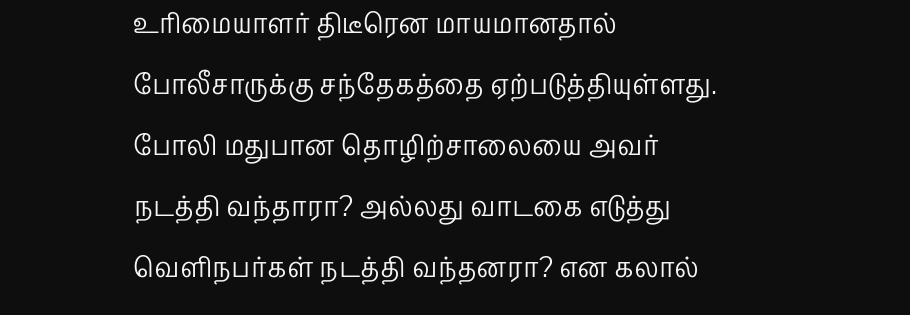உரிமையாளர் திடீரென மாயமானதால் போலீசாருக்கு சந்தேகத்தை ஏற்படுத்தியுள்ளது. போலி மதுபான தொழிற்சாலையை அவர் நடத்தி வந்தாரா? அல்லது வாடகை எடுத்து வெளிநபர்கள் நடத்தி வந்தனரா? என கலால்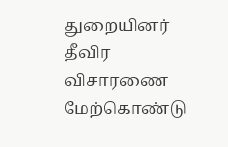துறையினர் தீவிர விசாரணை மேற்கொண்டு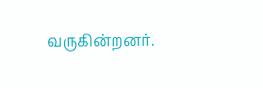வருகின்றனர்.